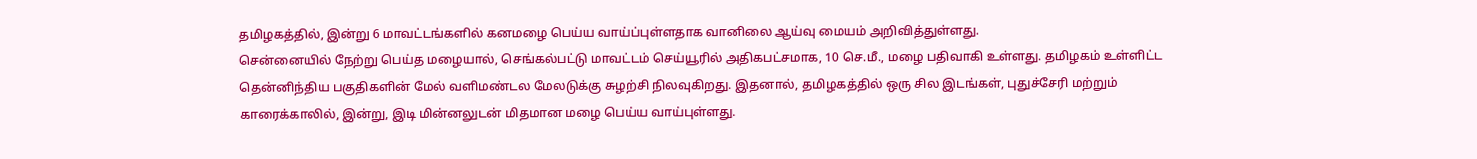தமிழகத்தில், இன்று 6 மாவட்டங்களில் கனமழை பெய்ய வாய்ப்புள்ளதாக வானிலை ஆய்வு மையம் அறிவித்துள்ளது.
சென்னையில் நேற்று பெய்த மழையால், செங்கல்பட்டு மாவட்டம் செய்யூரில் அதிகபட்சமாக, 10 செ.மீ., மழை பதிவாகி உள்ளது. தமிழகம் உள்ளிட்ட தென்னிந்திய பகுதிகளின் மேல் வளிமண்டல மேலடுக்கு சுழற்சி நிலவுகிறது. இதனால், தமிழகத்தில் ஒரு சில இடங்கள், புதுச்சேரி மற்றும் காரைக்காலில், இன்று, இடி மின்னலுடன் மிதமான மழை பெய்ய வாய்புள்ளது.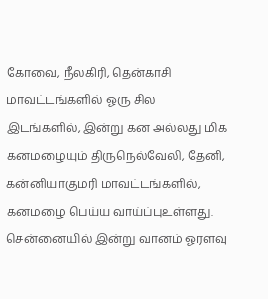கோவை, நீலகிரி, தென்காசி மாவட்டங்களில் ஓரு சில இடங்களில், இன்று கன அல்லது மிக கனமழையும் திருநெல்வேலி, தேனி, கன்னியாகுமரி மாவட்டங்களில், கனமழை பெய்ய வாய்ப்புஉள்ளது.
சென்னையில் இன்று வானம் ஓரளவு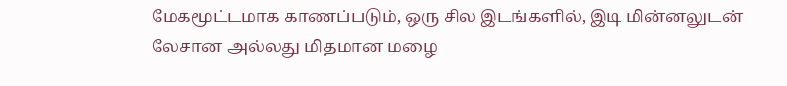மேகமூட்டமாக காணப்படும், ஒரு சில இடங்களில், இடி மின்னலுடன் லேசான அல்லது மிதமான மழை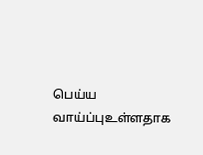பெய்ய வாய்ப்புஉள்ளதாக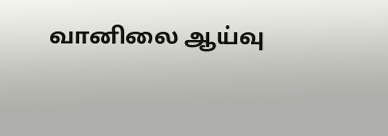வானிலை ஆய்வு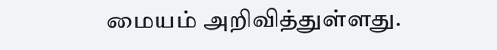மையம் அறிவித்துள்ளது.